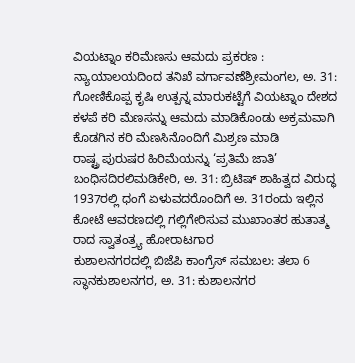ವಿಯಟ್ನಾಂ ಕರಿಮೆಣಸು ಆಮದು ಪ್ರಕರಣ : ನ್ಯಾಯಾಲಯದಿಂದ ತನಿಖೆ ವರ್ಗಾವಣೆಶ್ರೀಮಂಗಲ, ಅ. 31: ಗೋಣಿಕೊಪ್ಪ ಕೃಷಿ ಉತ್ಪನ್ನ ಮಾರುಕಟ್ಟೆಗೆ ವಿಯಟ್ನಾಂ ದೇಶದ ಕಳಪೆ ಕರಿ ಮೆಣಸನ್ನು ಆಮದು ಮಾಡಿಕೊಂಡು ಅಕ್ರಮವಾಗಿ ಕೊಡಗಿನ ಕರಿ ಮೆಣಸಿನೊಂದಿಗೆ ಮಿಶ್ರಣ ಮಾಡಿ
ರಾಷ್ಟ್ರ ಪುರುಷರ ಹಿರಿಮೆಯನ್ನು ‘ಪ್ರತಿಮೆ ಜಾತಿ’ ಬಂಧಿಸದಿರಲಿಮಡಿಕೇರಿ, ಅ. 31: ಬ್ರಿಟಿಷ್ ಶಾಹಿತ್ವದ ವಿರುದ್ಧ 1937ರಲ್ಲಿ ಧಂಗೆ ಏಳುವದರೊಂದಿಗೆ ಅ. 31ರಂದು ಇಲ್ಲಿನ ಕೋಟೆ ಆವರಣದಲ್ಲಿ ಗಲ್ಲಿಗೇರಿಸುವ ಮುಖಾಂತರ ಹುತಾತ್ಮ ರಾದ ಸ್ವಾತಂತ್ರ್ಯ ಹೋರಾಟಗಾರ
ಕುಶಾಲನಗರದಲ್ಲಿ ಬಿಜೆಪಿ ಕಾಂಗ್ರೆಸ್ ಸಮಬಲ: ತಲಾ 6 ಸ್ಥಾನಕುಶಾಲನಗರ, ಅ. 31: ಕುಶಾಲನಗರ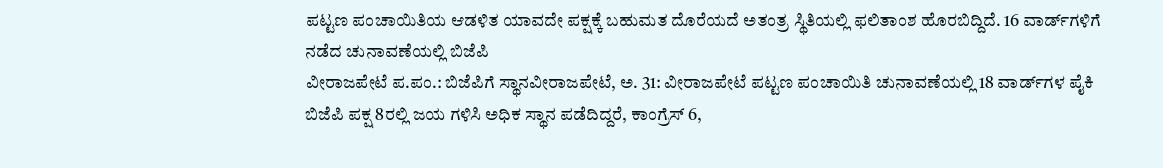ಪಟ್ಟಣ ಪಂಚಾಯಿತಿಯ ಆಡಳಿತ ಯಾವದೇ ಪಕ್ಷಕ್ಕೆ ಬಹುಮತ ದೊರೆಯದೆ ಅತಂತ್ರ ಸ್ಥಿತಿಯಲ್ಲಿ ಫಲಿತಾಂಶ ಹೊರಬಿದ್ದಿದೆ. 16 ವಾರ್ಡ್‍ಗಳಿಗೆ ನಡೆದ ಚುನಾವಣೆಯಲ್ಲಿ ಬಿಜೆಪಿ
ವೀರಾಜಪೇಟೆ ಪ.ಪಂ.: ಬಿಜೆಪಿಗೆ ಸ್ಥಾನವೀರಾಜಪೇಟೆ, ಅ. 31: ವೀರಾಜಪೇಟೆ ಪಟ್ಟಣ ಪಂಚಾಯಿತಿ ಚುನಾವಣೆಯಲ್ಲಿ 18 ವಾರ್ಡ್‍ಗಳ ಪೈಕಿ ಬಿಜೆಪಿ ಪಕ್ಷ 8ರಲ್ಲಿ ಜಯ ಗಳಿಸಿ ಅಧಿಕ ಸ್ಥಾನ ಪಡೆದಿದ್ದರೆ, ಕಾಂಗ್ರೆಸ್ 6,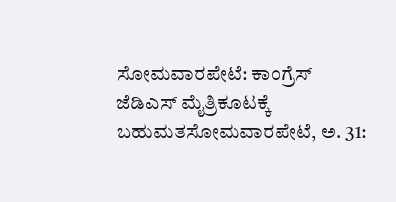ಸೋಮವಾರಪೇಟೆ: ಕಾಂಗ್ರೆಸ್ ಜೆಡಿಎಸ್ ಮೈತ್ರಿಕೂಟಕ್ಕೆ ಬಹುಮತಸೋಮವಾರಪೇಟೆ, ಅ. 31: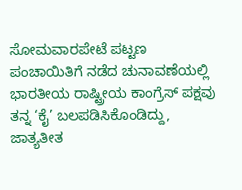ಸೋಮವಾರಪೇಟೆ ಪಟ್ಟಣ ಪಂಚಾಯಿತಿಗೆ ನಡೆದ ಚುನಾವಣೆಯಲ್ಲಿ ಭಾರತೀಯ ರಾಷ್ಟ್ರೀಯ ಕಾಂಗ್ರೆಸ್ ಪಕ್ಷವು ತನ್ನ ‘ಕೈ’ ಬಲಪಡಿಸಿಕೊಂಡಿದ್ದು, ಜಾತ್ಯತೀತ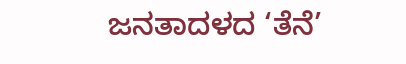ಜನತಾದಳದ ‘ತೆನೆ’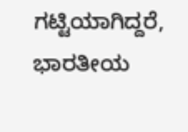ಗಟ್ಟಿಯಾಗಿದ್ದರೆ, ಭಾರತೀಯ